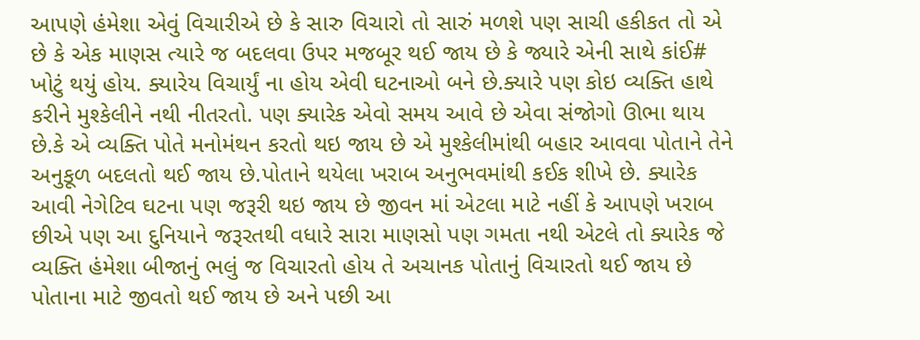આપણે હંમેશા એવું વિચારીએ છે કે સારુ વિચારો તો સારું મળશે પણ સાચી હકીકત તો એ છે કે એક માણસ ત્યારે જ બદલવા ઉપર મજબૂર થઈ જાય છે કે જ્યારે એની સાથે કાંઈ# ખોટું થયું હોય. ક્યારેય વિચાર્યું ના હોય એવી ઘટનાઓ બને છે.ક્યારે પણ કોઇ વ્યક્તિ હાથે કરીને મુશ્કેલીને નથી નીતરતો. પણ ક્યારેક એવો સમય આવે છે એવા સંજોગો ઊભા થાય છે.કે એ વ્યક્તિ પોતે મનોમંથન કરતો થઇ જાય છે એ મુશ્કેલીમાંથી બહાર આવવા પોતાને તેને અનુકૂળ બદલતો થઈ જાય છે.પોતાને થયેલા ખરાબ અનુભવમાંથી કઈક શીખે છે. ક્યારેક આવી નેગેટિવ ઘટના પણ જરૂરી થઇ જાય છે જીવન માં એટલા માટે નહીં કે આપણે ખરાબ છીએ પણ આ દુનિયાને જરૂરતથી વધારે સારા માણસો પણ ગમતા નથી એટલે તો ક્યારેક જે વ્યક્તિ હંમેશા બીજાનું ભલું જ વિચારતો હોય તે અચાનક પોતાનું વિચારતો થઈ જાય છે પોતાના માટે જીવતો થઈ જાય છે અને પછી આ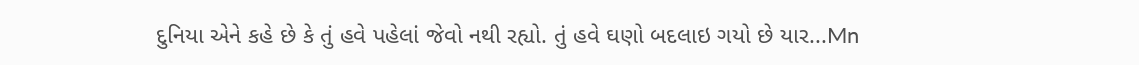દુનિયા એને કહે છે કે તું હવે પહેલાં જેવો નથી રહ્યો. તું હવે ઘણો બદલાઇ ગયો છે યાર...Mn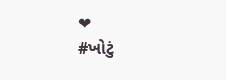❤
#ખોટું